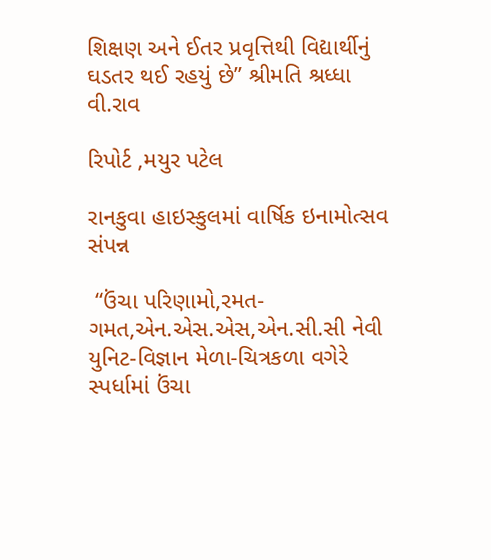શિક્ષણ અને ઈતર પ્રવૃત્તિથી વિદ્યાર્થીનું ઘડતર થઈ રહયું છે” શ્રીમતિ શ્રધ્ધા વી.રાવ

રિપોર્ટ ,મયુર પટેલ

રાનકુવા હાઇસ્કુલમાં વાર્ષિક ઇનામોત્સવ સંપન્ન

 “ઉંચા પરિણામો,રમત-ગમત,એન.એસ.એસ,એન.સી.સી નેવી યુનિટ-વિજ્ઞાન મેળા-ચિત્રકળા વગેરે સ્પર્ધામાં ઉંચા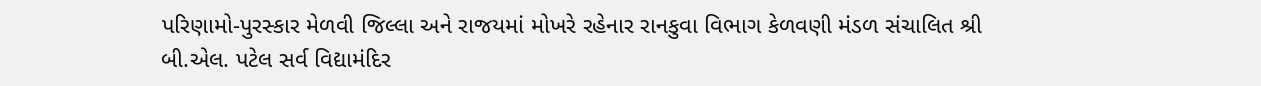પરિણામો-પુરસ્કાર મેળવી જિલ્લા અને રાજયમાં મોખરે રહેનાર રાનકુવા વિભાગ કેળવણી મંડળ સંચાલિત શ્રી બી.એલ. પટેલ સર્વ વિદ્યામંદિર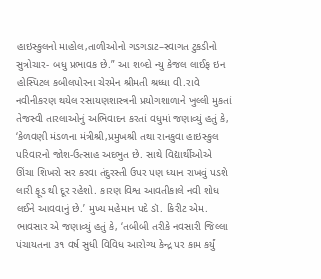હાઇસ્કુલનો માહોલ,તાળીઓનો ગડગડાટ–સ્વાગત ટુકડીનો સુત્રોચાર- બધુ પ્રભાવક છે.” આ શબ્દો ન્યુ કેજલ લાઈફ ઇન હોસ્પિટલ કબીલપોરના ચેરમેન શ્રીમતી શ્રધ્ધા વી.રાવે નવીનીકરણ થયેલ રસાયણશાસ્ત્રની પ્રયોગશાળાને ખુલ્લી મુકતાં તેજસ્વી તારલાઓનું અભિવાદન કરતાં વધુમાં જણાવ્યું હતું કે, ‘કેળવણી મંડળના મંત્રીશ્રી,પ્રમુખશ્રી તથા રાનકુવા હાઇસ્કુલ પરિવારનો જોશ-ઉત્સાહ અદભુત છે. સાથે વિદ્યાર્થીઓએ ઊંચા શિખરો સર કરવા તંદુરસ્તી ઉપર પણ ધ્યાન રાખવું પડશે લારી ફૂડ થી દૂર રહેશો. કારણ વિશ્વ આવતીકાલે નવી શોધ લઈને આવવાનું છે.’ મુખ્ય મહેમાન પદે ડૉ. કિરીટ એમ. ભાવસાર એ જણાવ્યું હતું કે, ‘તબીબી તરીકે નવસારી જિલ્લા પંચાયતના ૩૧ વર્ષ સુધી વિવિધ આરોગ્ય કેન્દ્ર પર કામ કર્યું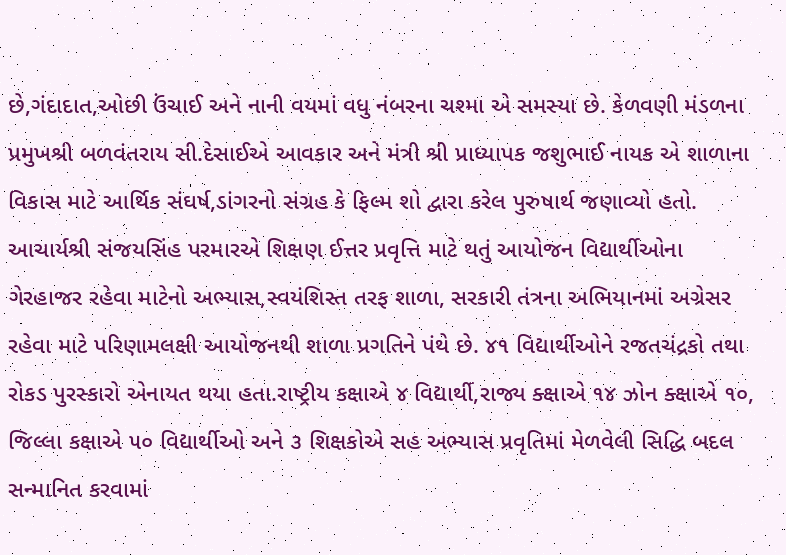છે,ગંદાદાત,ઓછી ઉંચાઈ અને નાની વયમાં વધુ નંબરના ચશ્મા એ સમસ્યા છે. કેળવણી મંડળના પ્રમુખશ્રી બળવંતરાય સી.દેસાઈએ આવકાર અને મંત્રી શ્રી પ્રાધ્યાપક જશુભાઈ નાયક એ શાળાના વિકાસ માટે આર્થિક સંઘર્ષ,ડાંગરનો સંગ્રહ કે ફિલ્મ શો દ્વારા કરેલ પુરુષાર્થ જણાવ્યો હતો. આચાર્યશ્રી સંજયસિંહ પરમારએ શિક્ષણ ઈત્તર પ્રવૃત્તિ માટે થતું આયોજન વિદ્યાર્થીઓના ગેરહાજર રહેવા માટેનો અભ્યાસ,સ્વયંશિસ્ત તરફ શાળા, સરકારી તંત્રના અભિયાનમાં અગ્રેસર રહેવા માટે પરિણામલક્ષી આયોજનથી શાળા પ્રગતિને પંથે છે. ૪૧ વિદ્યાર્થીઓને રજતચંદ્રકો તથા રોકડ પુરસ્કારો એનાયત થયા હતા.રાષ્ટ્રીય કક્ષાએ ૪ વિદ્યાર્થી,રાજ્ય ક્ક્ષાએ ૧૪ ઝોન ક્ક્ષાએ ૧૦, જિલ્લા કક્ષાએ ૫૦ વિદ્યાર્થીઓ અને ૩ શિક્ષકોએ સહ અભ્યાસ પ્રવૃતિમાં મેળવેલી સિદ્ધિ બદલ સન્માનિત કરવામાં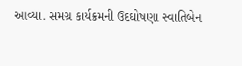આવ્યા. સમગ્ર કાર્યક્રમની ઉદઘોષણા સ્વાતિબેન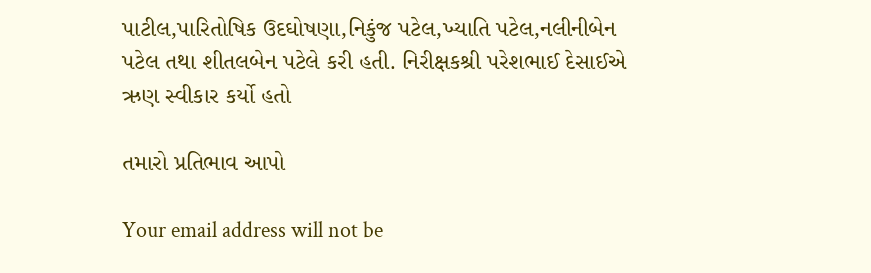પાટીલ,પારિતોષિક ઉદઘોષણા,નિકુંજ પટેલ,ખ્યાતિ પટેલ,નલીનીબેન પટેલ તથા શીતલબેન પટેલે કરી હતી. નિરીક્ષકશ્રી પરેશભાઈ દેસાઈએ ઋણ સ્વીકાર કર્યો હતો

તમારો પ્રતિભાવ આપો

Your email address will not be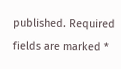published. Required fields are marked *